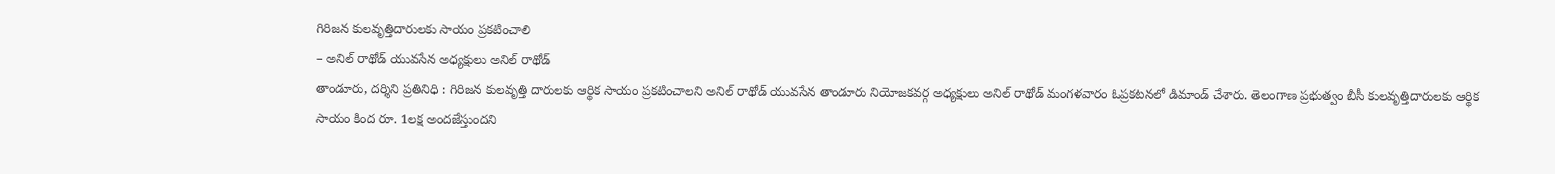గిరిజన కులవృత్తిదారులకు సాయం ప్రకటించాలి
– అనిల్ రాథోడ్ యువసేన అధ్యక్షులు అనిల్ రాథోడ్
తాండూరు, దర్శిని ప్రతినిధి : గిరిజన కులవృత్తి దారులకు ఆర్థిక సాయం ప్రకటించాలని అనిల్ రాథోడ్ యువసేన తాండూరు నియోజకవర్గ అధ్యక్షులు అనిల్ రాథోడ్ మంగళవారం ఓప్రకటనలో డిమాండ్ చేశారు. తెలంగాణ ప్రభుత్వం బీసీ కులవృత్తిదారులకు ఆర్థిక సాయం కింద రూ. 1లక్ష అందజేస్తుందని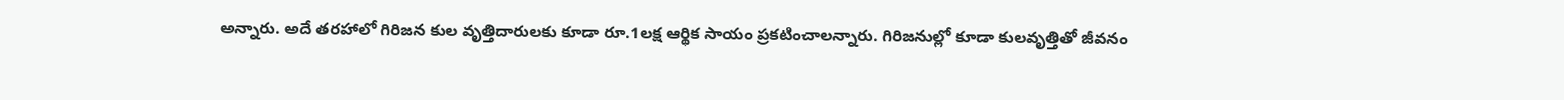అన్నారు. అదే తరహాలో గిరిజన కుల వృత్తిదారులకు కూడా రూ.1లక్ష ఆర్థిక సాయం ప్రకటించాలన్నారు. గిరిజనుల్లో కూడా కులవృత్తితో జీవనం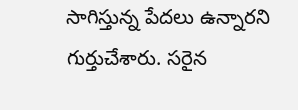సాగిస్తున్న పేదలు ఉన్నారని గుర్తుచేశారు. సరైన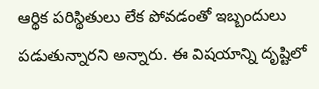ఆర్థిక పరిస్థితులు లేక పోవడంతో ఇబ్బందులు పడుతున్నారని అన్నారు. ఈ విషయాన్ని దృష్టిలో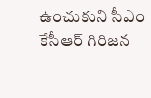ఉంచుకుని సీఎం కేసీఆర్ గిరిజన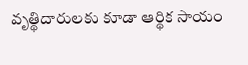వృత్థిదారులకు కూడా ఆర్థిక సాయం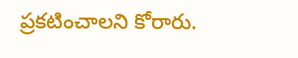ప్రకటించాలని కోరారు.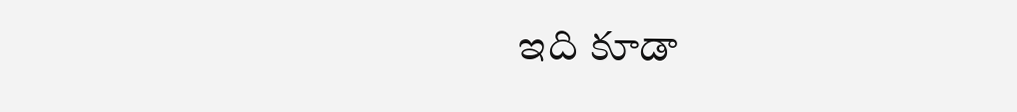ఇది కూడా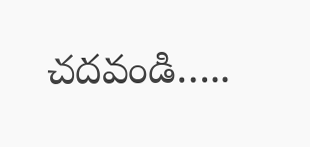చదవండి…..